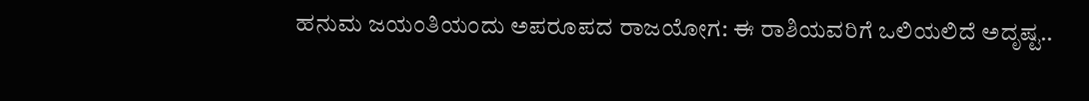ಹನುಮ ಜಯಂತಿಯಂದು ಅಪರೂಪದ ರಾಜಯೋಗ: ಈ ರಾಶಿಯವರಿಗೆ ಒಲಿಯಲಿದೆ ಅದೃಷ್ಟ..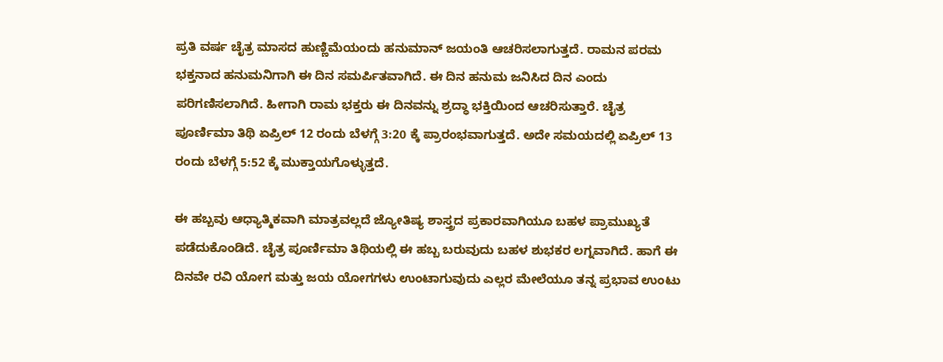ಪ್ರತಿ ವರ್ಷ ಚೈತ್ರ ಮಾಸದ ಹುಣ್ಣಿಮೆಯಂದು ಹನುಮಾನ್ ಜಯಂತಿ ಆಚರಿಸಲಾಗುತ್ತದೆ. ರಾಮನ ಪರಮ ಭಕ್ತನಾದ ಹನುಮನಿಗಾಗಿ ಈ ದಿನ ಸಮರ್ಪಿತವಾಗಿದೆ. ಈ ದಿನ ಹನುಮ ಜನಿಸಿದ ದಿನ ಎಂದು ಪರಿಗಣಿಸಲಾಗಿದೆ. ಹೀಗಾಗಿ ರಾಮ ಭಕ್ತರು ಈ ದಿನವನ್ನು ಶ್ರದ್ಧಾ ಭಕ್ತಿಯಿಂದ ಆಚರಿಸುತ್ತಾರೆ. ಚೈತ್ರ ಪೂರ್ಣಿಮಾ ತಿಥಿ ಏಪ್ರಿಲ್ 12 ರಂದು ಬೆಳಗ್ಗೆ 3:20 ಕ್ಕೆ ಪ್ರಾರಂಭವಾಗುತ್ತದೆ. ಅದೇ ಸಮಯದಲ್ಲಿ ಏಪ್ರಿಲ್ 13 ರಂದು ಬೆಳಗ್ಗೆ 5:52 ಕ್ಕೆ ಮುಕ್ತಾಯಗೊಳ್ಳುತ್ತದೆ.

ಈ ಹಬ್ಬವು ಆಧ್ಯಾತ್ಮಿಕವಾಗಿ ಮಾತ್ರವಲ್ಲದೆ ಜ್ಯೋತಿಷ್ಯ ಶಾಸ್ತ್ರದ ಪ್ರಕಾರವಾಗಿಯೂ ಬಹಳ ಪ್ರಾಮುಖ್ಯತೆ ಪಡೆದುಕೊಂಡಿದೆ. ಚೈತ್ರ ಪೂರ್ಣಿಮಾ ತಿಥಿಯಲ್ಲಿ ಈ ಹಬ್ಬ ಬರುವುದು ಬಹಳ ಶುಭಕರ ಲಗ್ನವಾಗಿದೆ. ಹಾಗೆ ಈ ದಿನವೇ ರವಿ ಯೋಗ ಮತ್ತು ಜಯ ಯೋಗಗಳು ಉಂಟಾಗುವುದು ಎಲ್ಲರ ಮೇಲೆಯೂ ತನ್ನ ಪ್ರಭಾವ ಉಂಟು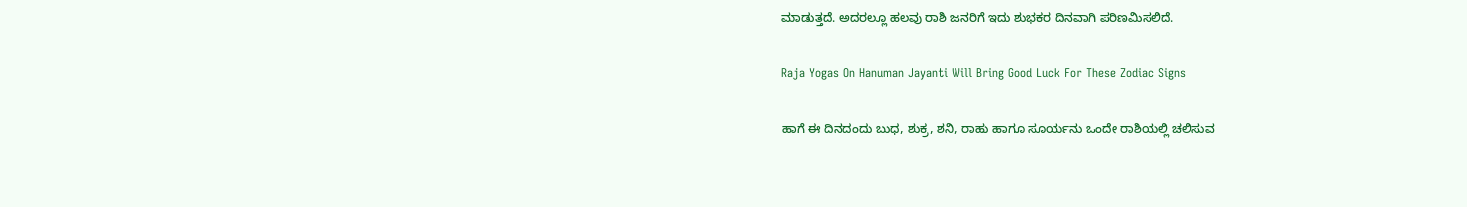ಮಾಡುತ್ತದೆ. ಅದರಲ್ಲೂ ಹಲವು ರಾಶಿ ಜನರಿಗೆ ಇದು ಶುಭಕರ ದಿನವಾಗಿ ಪರಿಣಮಿಸಲಿದೆ.

Raja Yogas On Hanuman Jayanti Will Bring Good Luck For These Zodiac Signs

ಹಾಗೆ ಈ ದಿನದಂದು ಬುಧ, ಶುಕ್ರ, ಶನಿ, ರಾಹು ಹಾಗೂ ಸೂರ್ಯನು ಒಂದೇ ರಾಶಿಯಲ್ಲಿ ಚಲಿಸುವ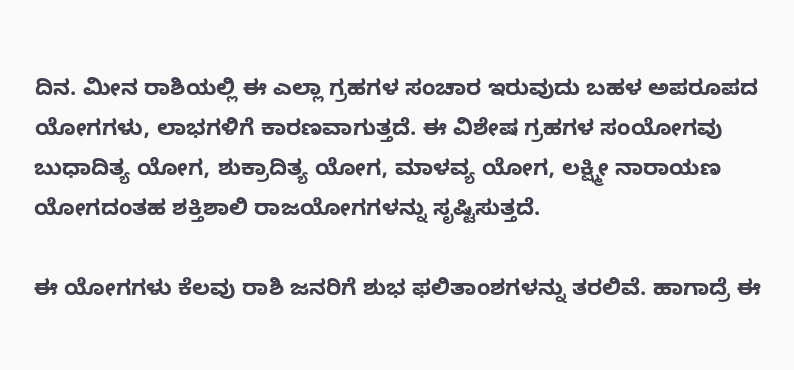ದಿನ. ಮೀನ ರಾಶಿಯಲ್ಲಿ ಈ ಎಲ್ಲಾ ಗ್ರಹಗಳ ಸಂಚಾರ ಇರುವುದು ಬಹಳ ಅಪರೂಪದ ಯೋಗಗಳು, ಲಾಭಗಳಿಗೆ ಕಾರಣವಾಗುತ್ತದೆ. ಈ ವಿಶೇಷ ಗ್ರಹಗಳ ಸಂಯೋಗವು ಬುಧಾದಿತ್ಯ ಯೋಗ, ಶುಕ್ರಾದಿತ್ಯ ಯೋಗ, ಮಾಳವ್ಯ ಯೋಗ, ಲಕ್ಷ್ಮೀ ನಾರಾಯಣ ಯೋಗದಂತಹ ಶಕ್ತಿಶಾಲಿ ರಾಜಯೋಗಗಳನ್ನು ಸೃಷ್ಟಿಸುತ್ತದೆ.

ಈ ಯೋಗಗಳು ಕೆಲವು ರಾಶಿ ಜನರಿಗೆ ಶುಭ ಫಲಿತಾಂಶಗಳನ್ನು ತರಲಿವೆ. ಹಾಗಾದ್ರೆ ಈ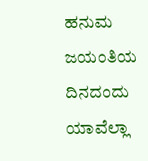ಹನುಮ ಜಯಂತಿಯ ದಿನದಂದು ಯಾವೆಲ್ಲಾ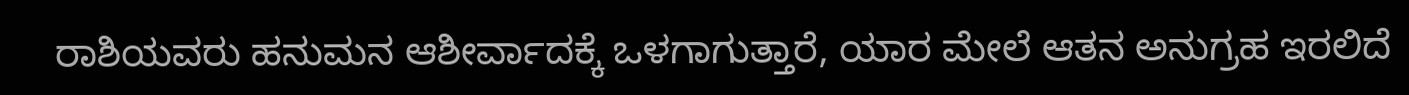ರಾಶಿಯವರು ಹನುಮನ ಆಶೀರ್ವಾದಕ್ಕೆ ಒಳಗಾಗುತ್ತಾರೆ, ಯಾರ ಮೇಲೆ ಆತನ ಅನುಗ್ರಹ ಇರಲಿದೆ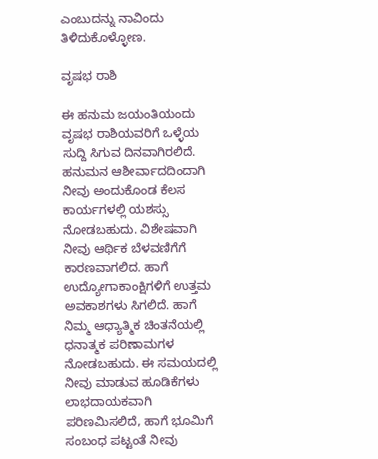ಎಂಬುದನ್ನು ನಾವಿಂದು ತಿಳಿದುಕೊಳ್ಳೋಣ.

ವೃಷಭ ರಾಶಿ

ಈ ಹನುಮ ಜಯಂತಿಯಂದು ವೃಷಭ ರಾಶಿಯವರಿಗೆ ಒಳ್ಳೆಯ ಸುದ್ದಿ ಸಿಗುವ ದಿನವಾಗಿರಲಿದೆ. ಹನುಮನ ಆಶೀರ್ವಾದದಿಂದಾಗಿ ನೀವು ಅಂದುಕೊಂಡ ಕೆಲಸ ಕಾರ್ಯಗಳಲ್ಲಿ ಯಶಸ್ಸು ನೋಡಬಹುದು. ವಿಶೇಷವಾಗಿ ನೀವು ಆರ್ಥಿಕ ಬೆಳವಣಿಗೆಗೆ ಕಾರಣವಾಗಲಿದ. ಹಾಗೆ ಉದ್ಯೋಗಾಕಾಂಕ್ಷಿಗಳಿಗೆ ಉತ್ತಮ ಅವಕಾಶಗಳು ಸಿಗಲಿದೆ. ಹಾಗೆ ನಿಮ್ಮ ಆಧ್ಯಾತ್ಮಿಕ ಚಿಂತನೆಯಲ್ಲಿ ಧನಾತ್ಮಕ ಪರಿಣಾಮಗಳ ನೋಡಬಹುದು. ಈ ಸಮಯದಲ್ಲಿ ನೀವು ಮಾಡುವ ಹೂಡಿಕೆಗಳು ಲಾಭದಾಯಕವಾಗಿ ಪರಿಣಮಿಸಲಿದೆ, ಹಾಗೆ ಭೂಮಿಗೆ ಸಂಬಂಧ ಪಟ್ಟಂತೆ ನೀವು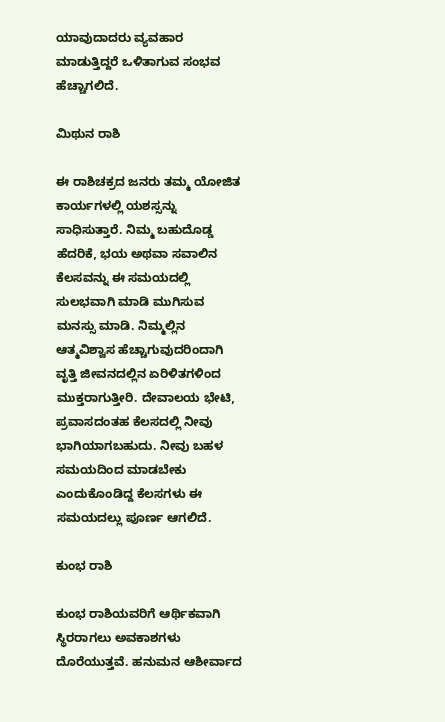ಯಾವುದಾದರು ವ್ಯವಹಾರ ಮಾಡುತ್ತಿದ್ದರೆ ಒಳಿತಾಗುವ ಸಂಭವ ಹೆಚ್ಚಾಗಲಿದೆ.

ಮಿಥುನ ರಾಶಿ

ಈ ರಾಶಿಚಕ್ರದ ಜನರು ತಮ್ಮ ಯೋಜಿತ ಕಾರ್ಯಗಳಲ್ಲಿ ಯಶಸ್ಸನ್ನು ಸಾಧಿಸುತ್ತಾರೆ. ನಿಮ್ಮ ಬಹುದೊಡ್ಡ ಹೆದರಿಕೆ, ಭಯ ಅಥವಾ ಸವಾಲಿನ ಕೆಲಸವನ್ನು ಈ ಸಮಯದಲ್ಲಿ ಸುಲಭವಾಗಿ ಮಾಡಿ ಮುಗಿಸುವ ಮನಸ್ಸು ಮಾಡಿ. ನಿಮ್ಮಲ್ಲಿನ ಆತ್ಮವಿಶ್ವಾಸ ಹೆಚ್ಚಾಗುವುದರಿಂದಾಗಿ ವೃತ್ತಿ ಜೀವನದಲ್ಲಿನ ಏರಿಳಿತಗಳಿಂದ ಮುಕ್ತರಾಗುತ್ತೀರಿ. ದೇವಾಲಯ ಭೇಟಿ, ಪ್ರವಾಸದಂತಹ ಕೆಲಸದಲ್ಲಿ ನೀವು ಭಾಗಿಯಾಗಬಹುದು. ನೀವು ಬಹಳ ಸಮಯದಿಂದ ಮಾಡಬೇಕು ಎಂದುಕೊಂಡಿದ್ದ ಕೆಲಸಗಳು ಈ ಸಮಯದಲ್ಲು ಪೂರ್ಣ ಆಗಲಿದೆ.

ಕುಂಭ ರಾಶಿ

ಕುಂಭ ರಾಶಿಯವರಿಗೆ ಆರ್ಥಿಕವಾಗಿ ಸ್ಥಿರರಾಗಲು ಅವಕಾಶಗಳು ದೊರೆಯುತ್ತವೆ. ಹನುಮನ ಆಶೀರ್ವಾದ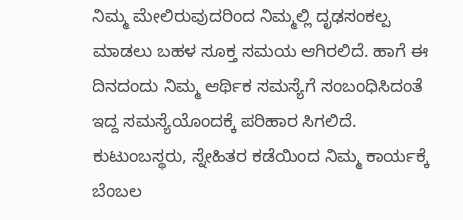ನಿಮ್ಮ ಮೇಲಿರುವುದರಿಂದ ನಿಮ್ಮಲ್ಲಿ ದೃಢಸಂಕಲ್ಪ ಮಾಡಲು ಬಹಳ ಸೂಕ್ತ ಸಮಯ ಆಗಿರಲಿದೆ. ಹಾಗೆ ಈ ದಿನದಂದು ನಿಮ್ಮ ಆರ್ಥಿಕ ಸಮಸ್ಯೆಗೆ ಸಂಬಂಧಿಸಿದಂತೆ ಇದ್ದ ಸಮಸ್ಯೆಯೊಂದಕ್ಕೆ ಪರಿಹಾರ ಸಿಗಲಿದೆ. ಕುಟುಂಬಸ್ಥರು, ಸ್ನೇಹಿತರ ಕಡೆಯಿಂದ ನಿಮ್ಮ ಕಾರ್ಯಕ್ಕೆ ಬೆಂಬಲ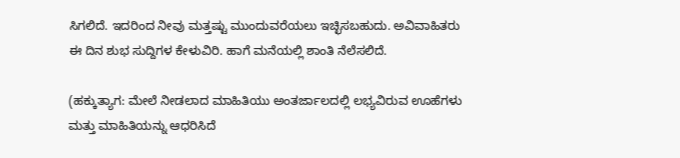ಸಿಗಲಿದೆ. ಇದರಿಂದ ನೀವು ಮತ್ತಷ್ಟು ಮುಂದುವರೆಯಲು ಇಚ್ಛಿಸಬಹುದು. ಅವಿವಾಹಿತರು ಈ ದಿನ ಶುಭ ಸುದ್ದಿಗಳ ಕೇಳುವಿರಿ. ಹಾಗೆ ಮನೆಯಲ್ಲಿ ಶಾಂತಿ ನೆಲೆಸಲಿದೆ.

(ಹಕ್ಕುತ್ಯಾಗ: ಮೇಲೆ ನೀಡಲಾದ ಮಾಹಿತಿಯು ಅಂತರ್ಜಾಲದಲ್ಲಿ ಲಭ್ಯವಿರುವ ಊಹೆಗಳು ಮತ್ತು ಮಾಹಿತಿಯನ್ನು ಆಧರಿಸಿದೆ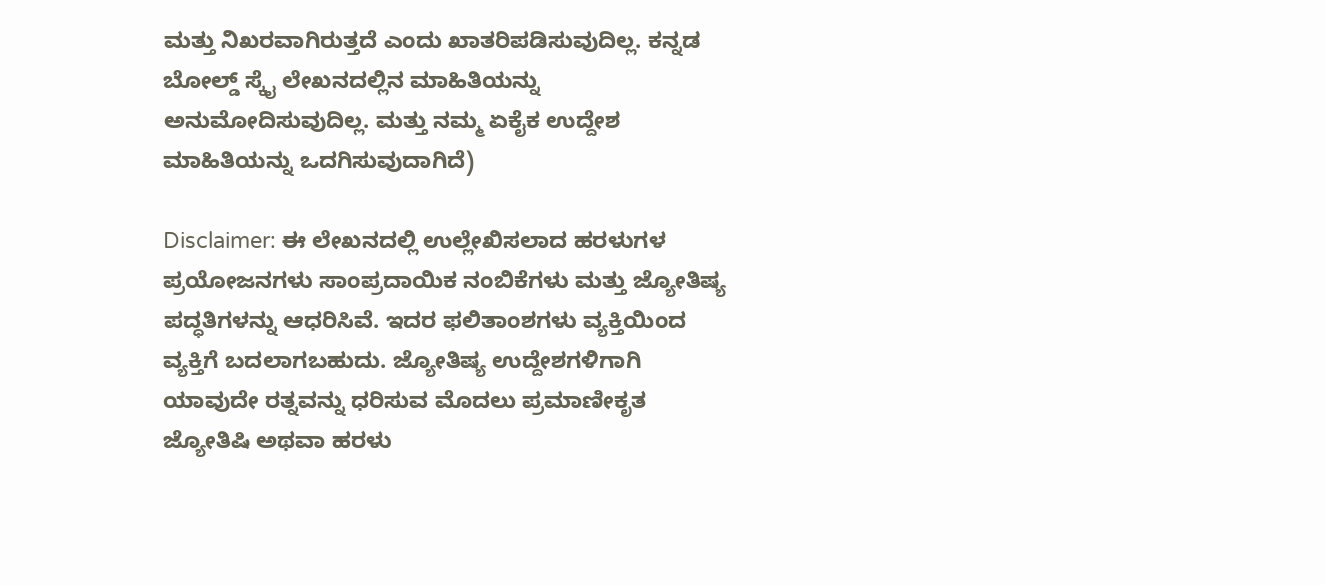ಮತ್ತು ನಿಖರವಾಗಿರುತ್ತದೆ ಎಂದು ಖಾತರಿಪಡಿಸುವುದಿಲ್ಲ. ಕನ್ನಡ ಬೋಲ್ಡ್ ಸ್ಕೈ ಲೇಖನದಲ್ಲಿನ ಮಾಹಿತಿಯನ್ನು ಅನುಮೋದಿಸುವುದಿಲ್ಲ. ಮತ್ತು ನಮ್ಮ ಏಕೈಕ ಉದ್ದೇಶ ಮಾಹಿತಿಯನ್ನು ಒದಗಿಸುವುದಾಗಿದೆ)

Disclaimer: ಈ ಲೇಖನದಲ್ಲಿ ಉಲ್ಲೇಖಿಸಲಾದ ಹರಳುಗಳ ಪ್ರಯೋಜನಗಳು ಸಾಂಪ್ರದಾಯಿಕ ನಂಬಿಕೆಗಳು ಮತ್ತು ಜ್ಯೋತಿಷ್ಯ ಪದ್ಧತಿಗಳನ್ನು ಆಧರಿಸಿವೆ. ಇದರ ಫಲಿತಾಂಶಗಳು ವ್ಯಕ್ತಿಯಿಂದ ವ್ಯಕ್ತಿಗೆ ಬದಲಾಗಬಹುದು. ಜ್ಯೋತಿಷ್ಯ ಉದ್ದೇಶಗಳಿಗಾಗಿ ಯಾವುದೇ ರತ್ನವನ್ನು ಧರಿಸುವ ಮೊದಲು ಪ್ರಮಾಣೀಕೃತ ಜ್ಯೋತಿಷಿ ಅಥವಾ ಹರಳು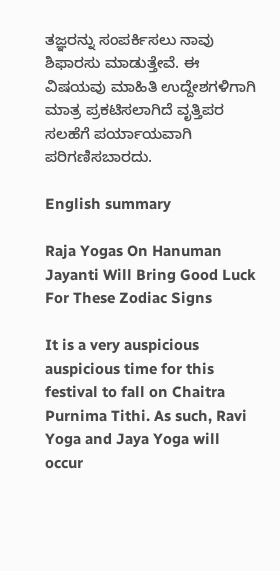ತಜ್ಞರನ್ನು ಸಂಪರ್ಕಿಸಲು ನಾವು ಶಿಫಾರಸು ಮಾಡುತ್ತೇವೆ. ಈ ವಿಷಯವು ಮಾಹಿತಿ ಉದ್ದೇಶಗಳಿಗಾಗಿ ಮಾತ್ರ ಪ್ರಕಟಿಸಲಾಗಿದೆ ವೃತ್ತಿಪರ ಸಲಹೆಗೆ ಪರ್ಯಾಯವಾಗಿ ಪರಿಗಣಿಸಬಾರದು.

English summary

Raja Yogas On Hanuman Jayanti Will Bring Good Luck For These Zodiac Signs

It is a very auspicious auspicious time for this festival to fall on Chaitra Purnima Tithi. As such, Ravi Yoga and Jaya Yoga will occur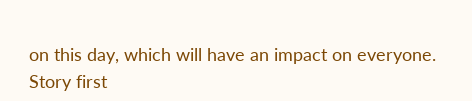on this day, which will have an impact on everyone.
Story first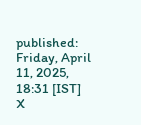published: Friday, April 11, 2025, 18:31 [IST]
X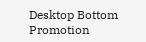Desktop Bottom Promotion